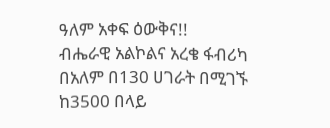ዓለም አቀፍ ዕውቅና!!
ብሔራዊ አልኮልና አረቄ ፋብሪካ በአለም በ130 ሀገራት በሚገኙ ከ3500 በላይ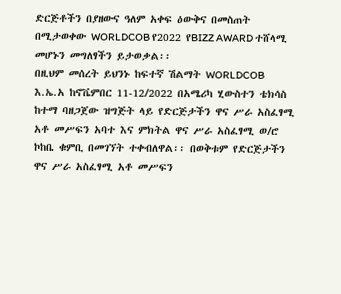ድርጅቶችን በያዘውና ዓለም አቀፍ ዕውቅና በመስጠት በሚታወቀው WORLDCOB የ2022 የBIZZ AWARD ተሸላሚ መሆኑን መግለፃችን ይታወቃል፡፡
በዚህም መሰረት ይህንኑ ከፍተኛ ሽልማት WORLDCOB እ.ኤ.አ ከኖቬምበር 11-12/2022 በአሜሪካ ሂውስተን ቴክሳስ ከተማ ባዘጋጀው ዝግጅት ላይ የድርጅታችን ዋና ሥራ አስፈፃሚ አቶ መሥፍን አባተ እና ምክትል ዋና ሥራ አስፈፃሚ ወ/ሮ ኮከቤ ቁምቢ በመገኘት ተቀብለዋል፡፡ በወቅቱም የድርጅታችን ዋና ሥራ አስፈፃሚ አቶ መሥፍን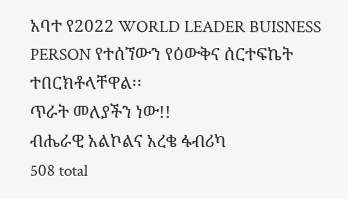አባተ የ2022 WORLD LEADER BUISNESS PERSON የተሰኘውን የዕውቅና ሰርተፍኬት ተበርክቶላቸዋል፡፡
ጥራት መለያችን ነው!!
ብሔራዊ አልኮልና አረቄ ፋብሪካ
508 total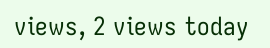views, 2 views today